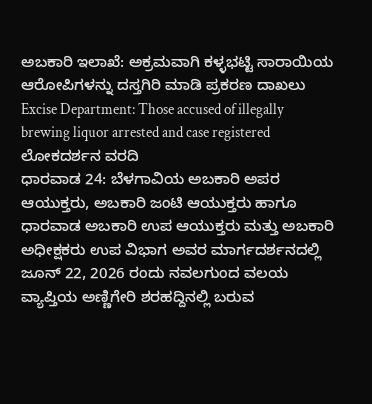ಅಬಕಾರಿ ಇಲಾಖೆ: ಅಕ್ರಮವಾಗಿ ಕಳ್ಳಭಟ್ಟಿ ಸಾರಾಯಿಯ ಆರೋಪಿಗಳನ್ನು ದಸ್ತಗಿರಿ ಮಾಡಿ ಪ್ರಕರಣ ದಾಖಲು
Excise Department: Those accused of illegally brewing liquor arrested and case registered
ಲೋಕದರ್ಶನ ವರದಿ
ಧಾರವಾಡ 24: ಬೆಳಗಾವಿಯ ಅಬಕಾರಿ ಅಪರ ಆಯುಕ್ತರು, ಅಬಕಾರಿ ಜಂಟಿ ಆಯುಕ್ತರು ಹಾಗೂ ಧಾರವಾಡ ಅಬಕಾರಿ ಉಪ ಆಯುಕ್ತರು ಮತ್ತು ಅಬಕಾರಿ ಅಧೀಕ್ಷಕರು ಉಪ ವಿಭಾಗ ಅವರ ಮಾರ್ಗದರ್ಶನದಲ್ಲಿ ಜೂನ್ 22, 2026 ರಂದು ನವಲಗುಂದ ವಲಯ ವ್ಯಾಪ್ತಿಯ ಅಣ್ಣಿಗೇರಿ ಶರಹದ್ದಿನಲ್ಲಿ ಬರುವ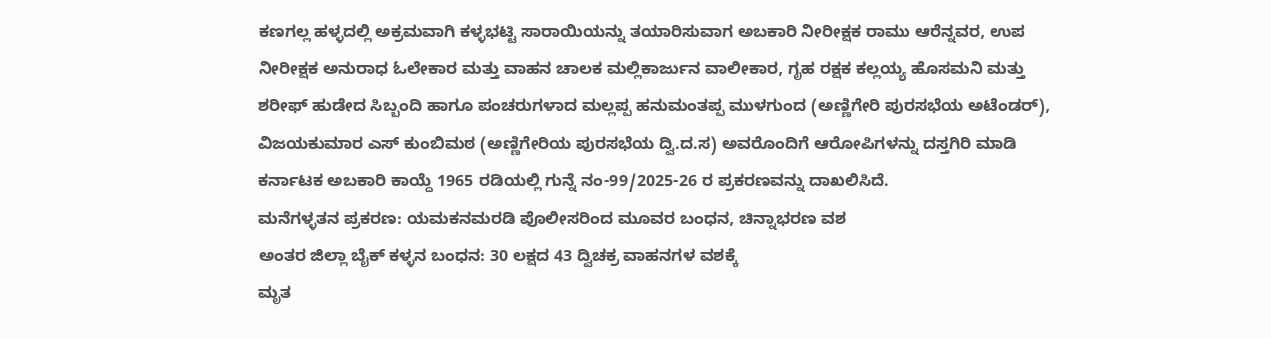ಕಣಗಲ್ಲ ಹಳ್ಳದಲ್ಲಿ ಅಕ್ರಮವಾಗಿ ಕಳ್ಳಭಟ್ಟಿ ಸಾರಾಯಿಯನ್ನು ತಯಾರಿಸುವಾಗ ಅಬಕಾರಿ ನೀರೀಕ್ಷಕ ರಾಮು ಆರೆನ್ನವರ, ಉಪ ನೀರೀಕ್ಷಕ ಅನುರಾಧ ಓಲೇಕಾರ ಮತ್ತು ವಾಹನ ಚಾಲಕ ಮಲ್ಲಿಕಾರ್ಜುನ ವಾಲೀಕಾರ, ಗೃಹ ರಕ್ಷಕ ಕಲ್ಲಯ್ಯ ಹೊಸಮನಿ ಮತ್ತು ಶರೀಫ್ ಹುಡೇದ ಸಿಬ್ಬಂದಿ ಹಾಗೂ ಪಂಚರುಗಳಾದ ಮಲ್ಲಪ್ಪ ಹನುಮಂತಪ್ಪ ಮುಳಗುಂದ (ಅಣ್ಣಿಗೇರಿ ಪುರಸಭೆಯ ಅಟೆಂಡರ್), ವಿಜಯಕುಮಾರ ಎಸ್ ಕುಂಬಿಮಠ (ಅಣ್ಣಿಗೇರಿಯ ಪುರಸಭೆಯ ದ್ವಿ.ದ.ಸ) ಅವರೊಂದಿಗೆ ಆರೋಪಿಗಳನ್ನು ದಸ್ತಗಿರಿ ಮಾಡಿ ಕರ್ನಾಟಕ ಅಬಕಾರಿ ಕಾಯ್ದೆ 1965 ರಡಿಯಲ್ಲಿ ಗುನ್ನೆ ನಂ-99/2025-26 ರ ಪ್ರಕರಣವನ್ನು ದಾಖಲಿಸಿದೆ.
ಮನೆಗಳ್ಳತನ ಪ್ರಕರಣ: ಯಮಕನಮರಡಿ ಪೊಲೀಸರಿಂದ ಮೂವರ ಬಂಧನ, ಚಿನ್ನಾಭರಣ ವಶ
ಅಂತರ ಜಿಲ್ಲಾ ಬೈಕ್ ಕಳ್ಳನ ಬಂಧನ: 30 ಲಕ್ಷದ 43 ದ್ವಿಚಕ್ರ ವಾಹನಗಳ ವಶಕ್ಕೆ
ಮೃತ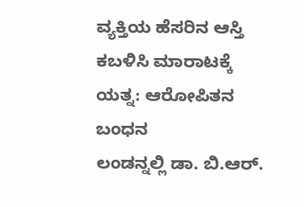ವ್ಯಕ್ತಿಯ ಹೆಸರಿನ ಆಸ್ತಿ ಕಬಳಿಸಿ ಮಾರಾಟಕ್ಕೆ ಯತ್ನ: ಆರೋಪಿತನ ಬಂಧನ
ಲಂಡನ್ನಲ್ಲಿ ಡಾ. ಬಿ.ಆರ್.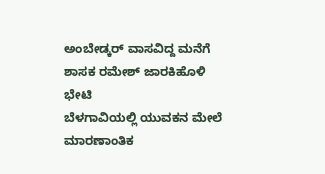ಅಂಬೇಡ್ಕರ್ ವಾಸವಿದ್ದ ಮನೆಗೆ ಶಾಸಕ ರಮೇಶ್ ಜಾರಕಿಹೊಳಿ ಭೇಟಿ
ಬೆಳಗಾವಿಯಲ್ಲಿ ಯುವಕನ ಮೇಲೆ ಮಾರಣಾಂತಿಕ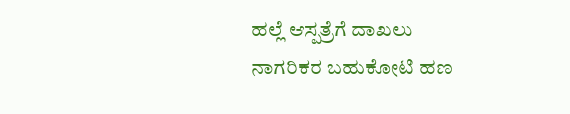ಹಲ್ಲೆ ಆಸ್ಪತ್ರೆಗೆ ದಾಖಲು
ನಾಗರಿಕರ ಬಹುಕೋಟಿ ಹಣ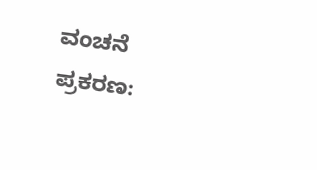ವಂಚನೆ ಪ್ರಕರಣ: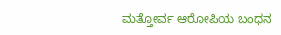ಮತ್ತೋರ್ವ ಆರೋಪಿಯ ಬಂಧನ